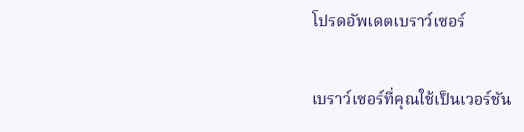โปรดอัพเดตเบราว์เซอร์

เบราว์เซอร์ที่คุณใช้เป็นเวอร์ชัน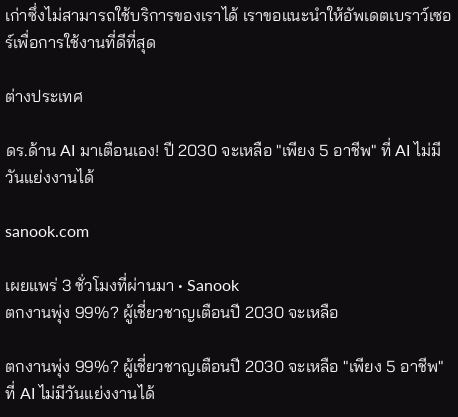เก่าซึ่งไม่สามารถใช้บริการของเราได้ เราขอแนะนำให้อัพเดตเบราว์เซอร์เพื่อการใช้งานที่ดีที่สุด

ต่างประเทศ

ดร.ด้าน AI มาเตือนเอง! ปี 2030 จะเหลือ "เพียง 5 อาชีพ" ที่ AI ไม่มีวันแย่งงานได้

sanook.com

เผยแพร่ 3 ชั่วโมงที่ผ่านมา • Sanook
ตกงานพุ่ง 99%? ผู้เชี่ยวชาญเตือนปี 2030 จะเหลือ

ตกงานพุ่ง 99%? ผู้เชี่ยวชาญเตือนปี 2030 จะเหลือ "เพียง 5 อาชีพ" ที่ AI ไม่มีวันแย่งงานได้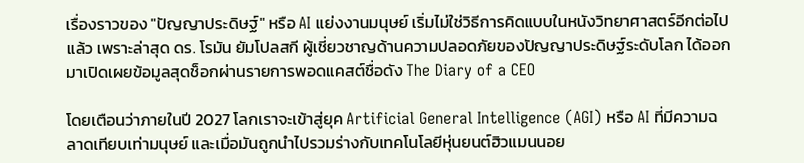เรื่องราวของ "ปัญญาประดิษฐ์" หรือ AI แย่งงานมนุษย์ เริ่มไม่ใช่วิธีการคิดแบบในหนังวิทยาศาสตร์อีกต่อไปแล้ว เพราะล่าสุด ดร. โรมัน ยัมโปลสกี ผู้เชี่ยวชาญด้านความปลอดภัยของปัญญาประดิษฐ์ระดับโลก ได้ออกมาเปิดเผยข้อมูลสุดช็อกผ่านรายการพอดแคสต์ชื่อดัง The Diary of a CEO

โดยเตือนว่าภายในปี 2027 โลกเราจะเข้าสู่ยุค Artificial General Intelligence (AGI) หรือ AI ที่มีความฉลาดเทียบเท่ามนุษย์ และเมื่อมันถูกนำไปรวมร่างกับเทคโนโลยีหุ่นยนต์ฮิวแมนนอย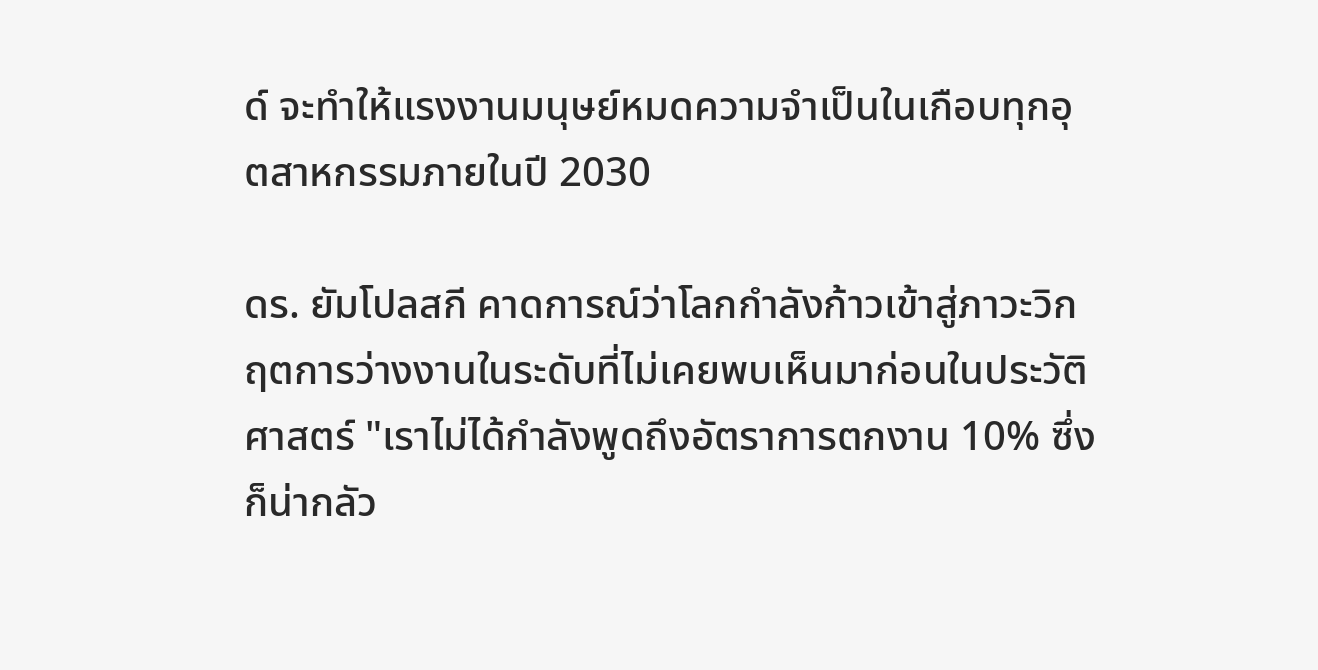ด์ จะทำให้แรงงานมนุษย์หมดความจำเป็นในเกือบทุกอุตสาหกรรมภายในปี 2030

ดร. ยัมโปลสกี คาดการณ์ว่าโลกกำลังก้าวเข้าสู่ภาวะวิกฤตการว่างงานในระดับที่ไม่เคยพบเห็นมาก่อนในประวัติศาสตร์ "เราไม่ได้กำลังพูดถึงอัตราการตกงาน 10% ซึ่งก็น่ากลัว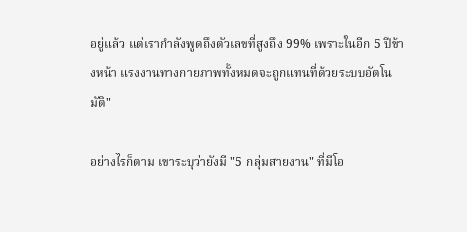อยู่แล้ว แต่เรากำลังพูดถึงตัวเลขที่สูงถึง 99% เพราะในอีก 5 ปีข้างหน้า แรงงานทางกายภาพทั้งหมดจะถูกแทนที่ด้วยระบบอัตโนมัติ"

อย่างไรก็ตาม เขาระบุว่ายังมี "5 กลุ่มสายงาน" ที่มีโอ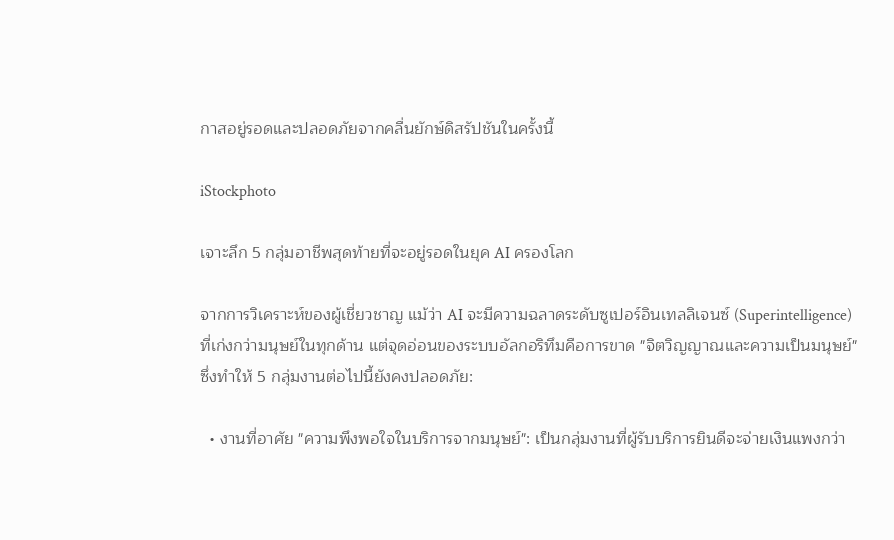กาสอยู่รอดและปลอดภัยจากคลื่นยักษ์ดิสรัปชันในครั้งนี้

iStockphoto

เจาะลึก 5 กลุ่มอาชีพสุดท้ายที่จะอยู่รอดในยุค AI ครองโลก

จากการวิเคราะห์ของผู้เชี่ยวชาญ แม้ว่า AI จะมีความฉลาดระดับซูเปอร์อินเทลลิเจนซ์ (Superintelligence) ที่เก่งกว่ามนุษย์ในทุกด้าน แต่จุดอ่อนของระบบอัลกอริทึมคือการขาด "จิตวิญญาณและความเป็นมนุษย์" ซึ่งทำให้ 5 กลุ่มงานต่อไปนี้ยังคงปลอดภัย:

  • งานที่อาศัย "ความพึงพอใจในบริการจากมนุษย์": เป็นกลุ่มงานที่ผู้รับบริการยินดีจะจ่ายเงินแพงกว่า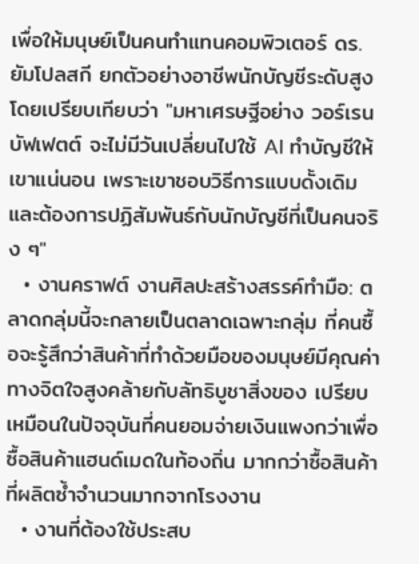เพื่อให้มนุษย์เป็นคนทำแทนคอมพิวเตอร์ ดร. ยัมโปลสกี ยกตัวอย่างอาชีพนักบัญชีระดับสูง โดยเปรียบเทียบว่า "มหาเศรษฐีอย่าง วอร์เรน บัฟเฟตต์ จะไม่มีวันเปลี่ยนไปใช้ AI ทำบัญชีให้เขาแน่นอน เพราะเขาชอบวิธีการแบบดั้งเดิมและต้องการปฏิสัมพันธ์กับนักบัญชีที่เป็นคนจริง ๆ"
  • งานคราฟต์ งานศิลปะสร้างสรรค์ทำมือ: ตลาดกลุ่มนี้จะกลายเป็นตลาดเฉพาะกลุ่ม ที่คนซื้อจะรู้สึกว่าสินค้าที่ทำด้วยมือของมนุษย์มีคุณค่าทางจิตใจสูงคล้ายกับลัทธิบูชาสิ่งของ เปรียบเหมือนในปัจจุบันที่คนยอมจ่ายเงินแพงกว่าเพื่อซื้อสินค้าแฮนด์เมดในท้องถิ่น มากกว่าซื้อสินค้าที่ผลิตซ้ำจำนวนมากจากโรงงาน
  • งานที่ต้องใช้ประสบ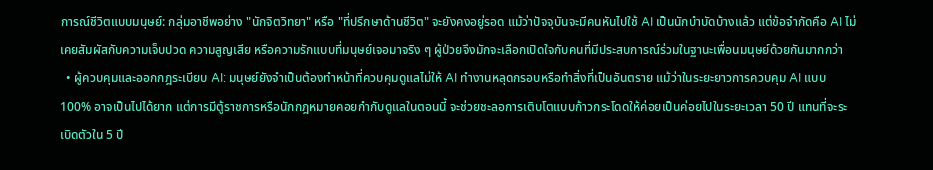การณ์ชีวิตแบบมนุษย์: กลุ่มอาชีพอย่าง "นักจิตวิทยา" หรือ "ที่ปรึกษาด้านชีวิต" จะยังคงอยู่รอด แม้ว่าปัจจุบันจะมีคนหันไปใช้ AI เป็นนักบำบัดบ้างแล้ว แต่ข้อจำกัดคือ AI ไม่เคยสัมผัสกับความเจ็บปวด ความสูญเสีย หรือความรักแบบที่มนุษย์เจอมาจริง ๆ ผู้ป่วยจึงมักจะเลือกเปิดใจกับคนที่มีประสบการณ์ร่วมในฐานะเพื่อนมนุษย์ด้วยกันมากกว่า
  • ผู้ควบคุมและออกกฎระเบียบ AI: มนุษย์ยังจำเป็นต้องทำหน้าที่ควบคุมดูแลไม่ให้ AI ทำงานหลุดกรอบหรือทำสิ่งที่เป็นอันตราย แม้ว่าในระยะยาวการควบคุม AI แบบ 100% อาจเป็นไปได้ยาก แต่การมีตู้ราชการหรือนักกฎหมายคอยกำกับดูแลในตอนนี้ จะช่วยชะลอการเติบโตแบบก้าวกระโดดให้ค่อยเป็นค่อยไปในระยะเวลา 50 ปี แทนที่จะระเบิดตัวใน 5 ปี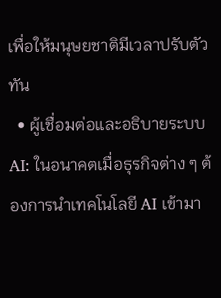เพื่อให้มนุษยชาติมีเวลาปรับตัวทัน
  • ผู้เชื่อมต่อและอธิบายระบบ AI: ในอนาคตเมื่อธุรกิจต่าง ๆ ต้องการนำเทคโนโลยี AI เข้ามา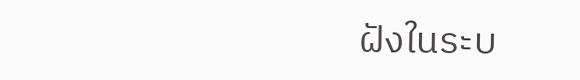ฝังในระบ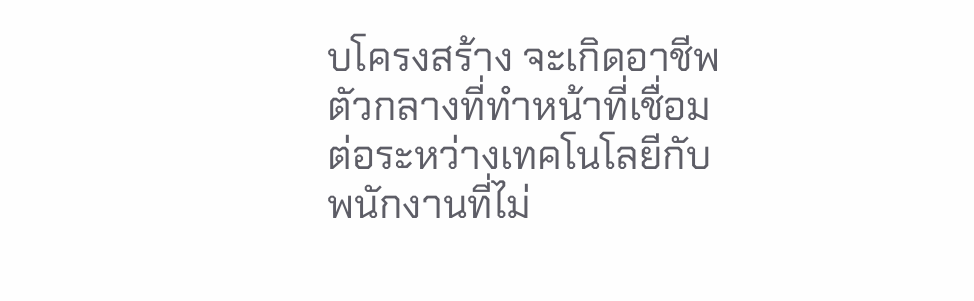บโครงสร้าง จะเกิดอาชีพตัวกลางที่ทำหน้าที่เชื่อมต่อระหว่างเทคโนโลยีกับพนักงานที่ไม่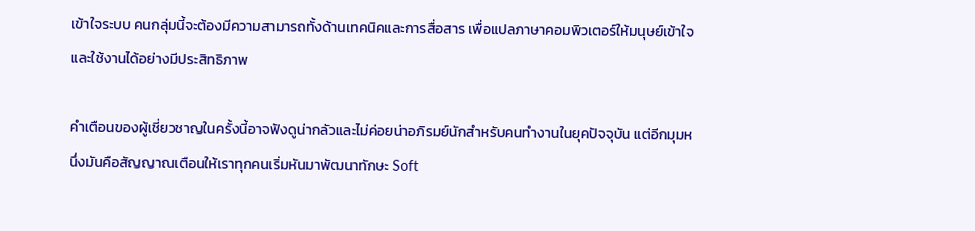เข้าใจระบบ คนกลุ่มนี้จะต้องมีความสามารถทั้งด้านเทคนิคและการสื่อสาร เพื่อแปลภาษาคอมพิวเตอร์ให้มนุษย์เข้าใจและใช้งานได้อย่างมีประสิทธิภาพ

คำเตือนของผู้เชี่ยวชาญในครั้งนี้อาจฟังดูน่ากลัวและไม่ค่อยน่าอภิรมย์นักสำหรับคนทำงานในยุคปัจจุบัน แต่อีกมุมหนึ่งมันคือสัญญาณเตือนให้เราทุกคนเริ่มหันมาพัฒนาทักษะ Soft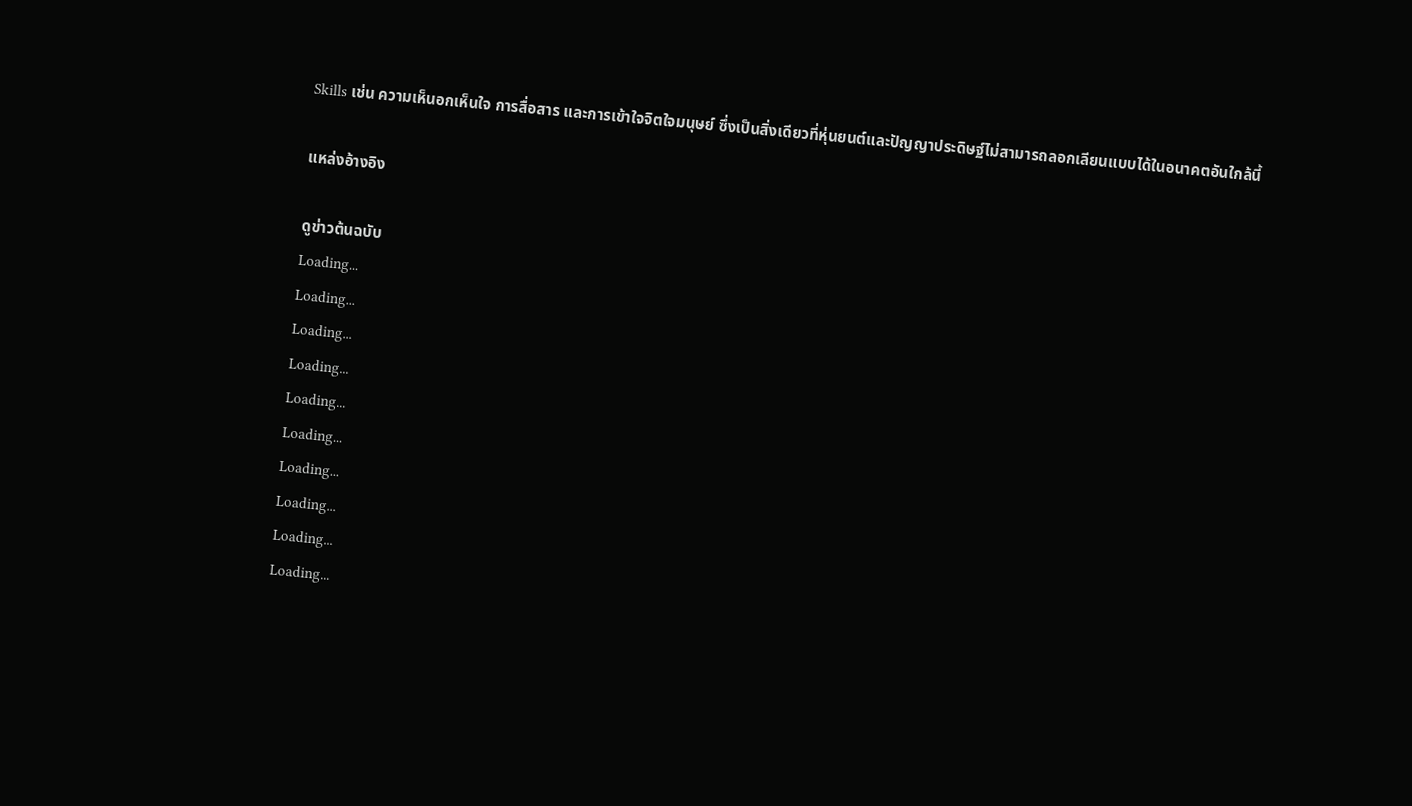Skills เช่น ความเห็นอกเห็นใจ การสื่อสาร และการเข้าใจจิตใจมนุษย์ ซึ่งเป็นสิ่งเดียวที่หุ่นยนต์และปัญญาประดิษฐ์ไม่สามารถลอกเลียนแบบได้ในอนาคตอันใกล้นี้

แหล่งอ้างอิง

ดูข่าวต้นฉบับ
Loading...
Loading...
Loading...
Loading...
Loading...
Loading...
Loading...
Loading...
Loading...
Loading...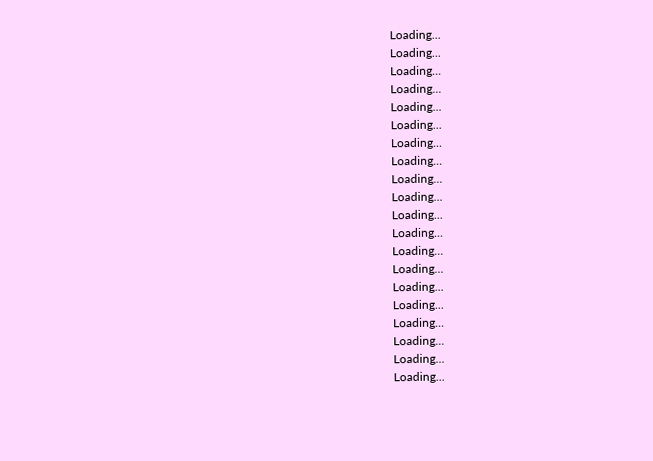Loading...
Loading...
Loading...
Loading...
Loading...
Loading...
Loading...
Loading...
Loading...
Loading...
Loading...
Loading...
Loading...
Loading...
Loading...
Loading...
Loading...
Loading...
Loading...
Loading...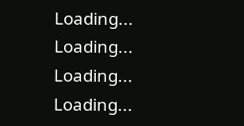Loading...
Loading...
Loading...
Loading...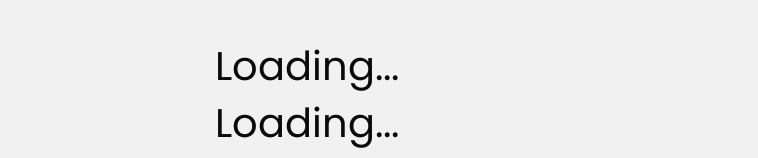Loading...
Loading...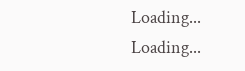Loading...
Loading...